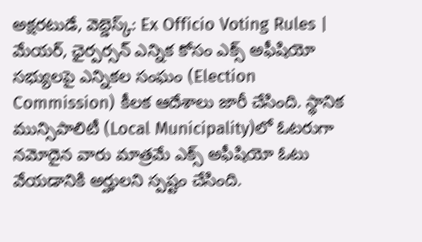అక్షరటుడే, వెబ్డెస్క్: Ex Officio Voting Rules | మేయర్, ఛైర్పర్సన్ ఎన్నిక కోసం ఎక్స్ అఫీషియో సభ్యులపై ఎన్నికల సంఘం (Election Commission) కీలక ఆదేశాలు జారీ చేసింది. స్థానిక మున్సిపాలిటీ (Local Municipality)లో ఓటరుగా నమోదైన వారు మాత్రమే ఎక్స్ అఫీషియో ఓటు వేయడానికి అర్హులని స్పష్టం చేసింది.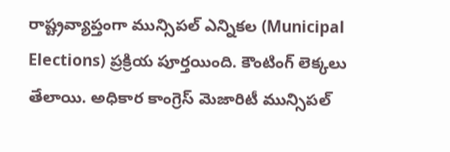రాష్ట్రవ్యాప్తంగా మున్సిపల్ ఎన్నికల (Municipal Elections) ప్రక్రియ పూర్తయింది. కౌంటింగ్ లెక్కలు తేలాయి. అధికార కాంగ్రెస్ మెజారిటీ మున్సిపల్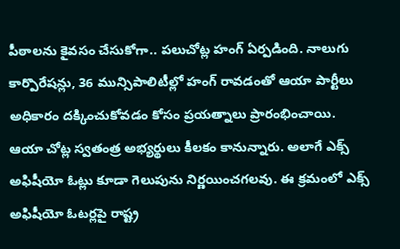పీఠాలను కైవసం చేసుకోగా.. పలుచోట్ల హంగ్ ఏర్పడింది. నాలుగు కార్పొరేషన్లు, 36 మున్సిపాలిటీల్లో హంగ్ రావడంతో ఆయా పార్టీలు అధికారం దక్కించుకోవడం కోసం ప్రయత్నాలు ప్రారంభించాయి. ఆయా చోట్ల స్వతంత్ర అభ్యర్థులు కీలకం కానున్నారు. అలాగే ఎక్స్ అఫిషీయో ఓట్లు కూడా గెలుపును నిర్ణయించగలవు. ఈ క్రమంలో ఎక్స్ అఫిషీయో ఓటర్లపై రాష్ట్ర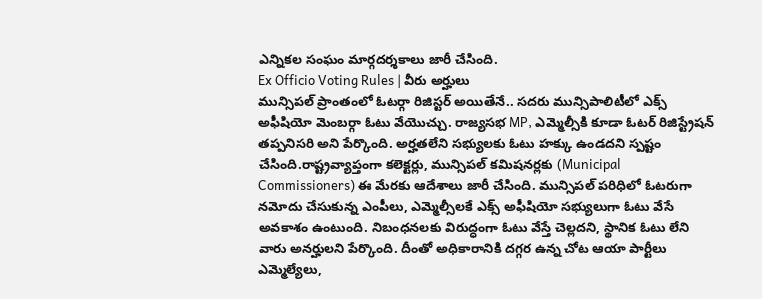ఎన్నికల సంఘం మార్గదర్శకాలు జారీ చేసింది.
Ex Officio Voting Rules | వీరు అర్హులు
మున్సిపల్ ప్రాంతంలో ఓటర్గా రిజిస్టర్ అయితేనే.. సదరు మున్సిపాలిటీలో ఎక్స్ అఫీషియో మెంబర్గా ఓటు వేయొచ్చు. రాజ్యసభ MP, ఎమ్మెల్సీకి కూడా ఓటర్ రిజిస్ట్రేషన్ తప్పనిసరి అని పేర్కొంది. అర్హతలేని సభ్యులకు ఓటు హక్కు ఉండదని స్పష్టం చేసింది.రాష్ట్రవ్యాప్తంగా కలెక్టర్లు, మున్సిపల్ కమిషనర్లకు (Municipal Commissioners) ఈ మేరకు ఆదేశాలు జారీ చేసింది. మున్సిపల్ పరిధిలో ఓటరుగా నమోదు చేసుకున్న ఎంపీలు, ఎమ్మెల్సీలకే ఎక్స్ అఫీషియో సభ్యులుగా ఓటు వేసే అవకాశం ఉంటుంది. నిబంధనలకు విరుద్ధంగా ఓటు వేస్తే చెల్లదని, స్థానిక ఓటు లేని వారు అనర్హులని పేర్కొంది. దీంతో అధికారానికి దగ్గర ఉన్న చోట ఆయా పార్టీలు ఎమ్మెల్యేలు,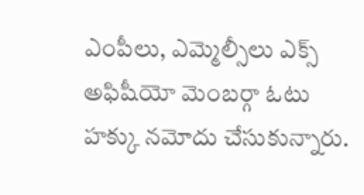ఎంపీలు, ఎమ్మెల్సీలు ఎక్స్ అఫిషీయో మెంబర్గా ఓటు హక్కు నమోదు చేసుకున్నారు.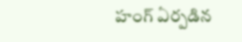హంగ్ ఏర్పడిన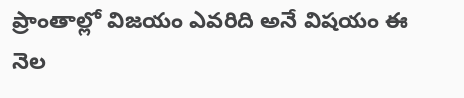ప్రాంతాల్లో విజయం ఎవరిది అనే విషయం ఈ నెల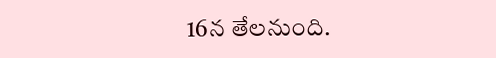16న తేలనుంది.